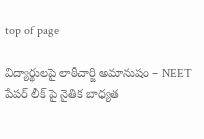top of page

విద్యార్థులపై లాఠీచార్జి అమానుషం – NEET పేపర్ లీక్‌ పై నైతిక బాధ్యత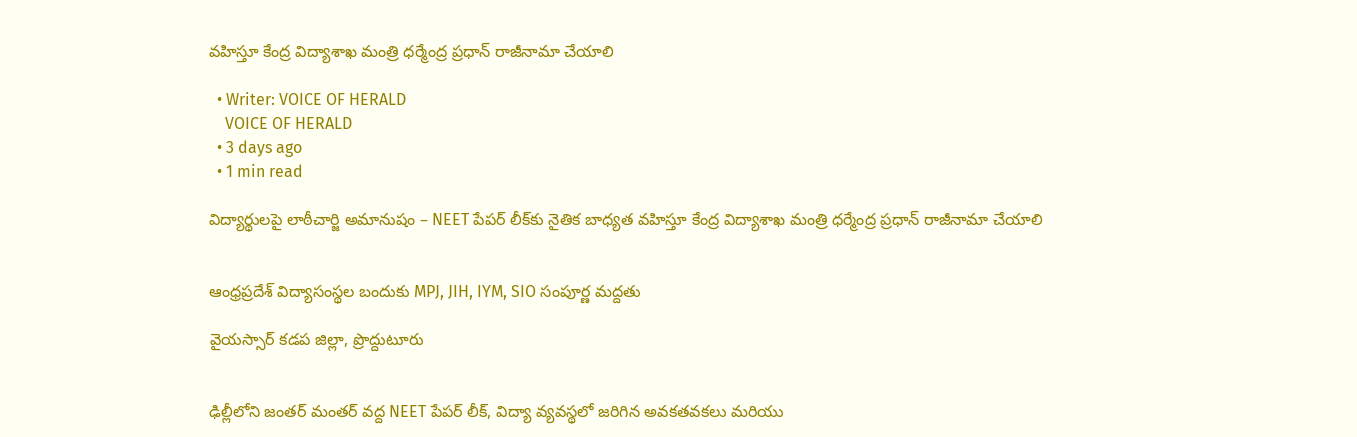వహిస్తూ కేంద్ర విద్యాశాఖ మంత్రి ధర్మేంద్ర ప్రధాన్ రాజీనామా చేయాలి

  • Writer: VOICE OF HERALD
    VOICE OF HERALD
  • 3 days ago
  • 1 min read

విద్యార్థులపై లాఠీచార్జి అమానుషం – NEET పేపర్ లీక్‌కు నైతిక బాధ్యత వహిస్తూ కేంద్ర విద్యాశాఖ మంత్రి ధర్మేంద్ర ప్రధాన్ రాజీనామా చేయాలి


ఆంధ్రప్రదేశ్ విద్యాసంస్థల బందుకు MPJ, JIH, IYM, SIO సంపూర్ణ మద్దతు

వైయస్సార్ కడప జిల్లా, ప్రొద్దుటూరు


ఢిల్లీలోని జంతర్ మంతర్ వద్ద NEET పేపర్ లీక్, విద్యా వ్యవస్థలో జరిగిన అవకతవకలు మరియు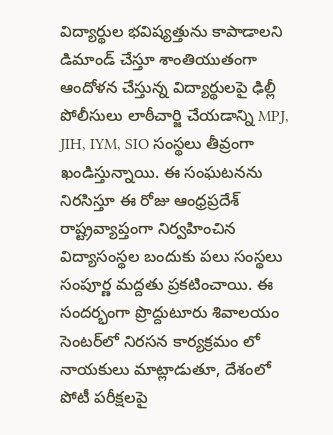విద్యార్థుల భవిష్యత్తును కాపాడాలని డిమాండ్ చేస్తూ శాంతియుతంగా ఆందోళన చేస్తున్న విద్యార్థులపై ఢిల్లీ పోలీసులు లాఠీచార్జి చేయడాన్ని MPJ, JIH, IYM, SIO సంస్థలు తీవ్రంగా ఖండిస్తున్నాయి. ఈ సంఘటనను నిరసిస్తూ ఈ రోజు ఆంధ్రప్రదేశ్ రాష్ట్రవ్యాప్తంగా నిర్వహించిన విద్యాసంస్థల బందుకు పలు సంస్థలు సంపూర్ణ మద్దతు ప్రకటించాయి. ఈ సందర్భంగా ప్రొద్దుటూరు శివాలయం సెంటర్‌లో నిరసన కార్యక్రమం లో నాయకులు మాట్లాడుతూ, దేశంలో పోటీ పరీక్షలపై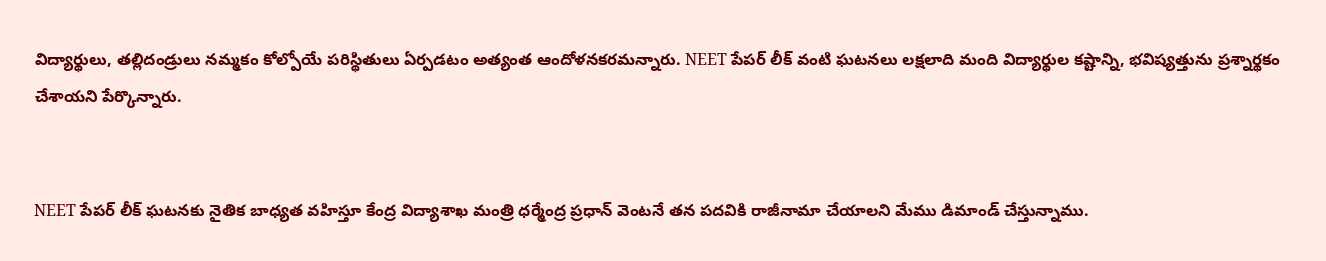విద్యార్థులు, తల్లిదండ్రులు నమ్మకం కోల్పోయే పరిస్థితులు ఏర్పడటం అత్యంత ఆందోళనకరమన్నారు. NEET పేపర్ లీక్ వంటి ఘటనలు లక్షలాది మంది విద్యార్థుల కష్టాన్ని, భవిష్యత్తును ప్రశ్నార్థకం చేశాయని పేర్కొన్నారు.


NEET పేపర్ లీక్ ఘటనకు నైతిక బాధ్యత వహిస్తూ కేంద్ర విద్యాశాఖ మంత్రి ధర్మేంద్ర ప్రధాన్ వెంటనే తన పదవికి రాజీనామా చేయాలని మేము డిమాండ్ చేస్తున్నాము.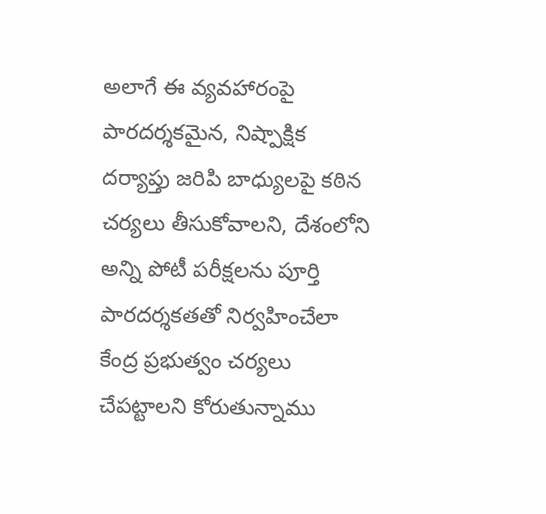అలాగే ఈ వ్యవహారంపై పారదర్శకమైన, నిష్పాక్షిక దర్యాప్తు జరిపి బాధ్యులపై కఠిన చర్యలు తీసుకోవాలని, దేశంలోని అన్ని పోటీ పరీక్షలను పూర్తి పారదర్శకతతో నిర్వహించేలా కేంద్ర ప్రభుత్వం చర్యలు చేపట్టాలని కోరుతున్నాము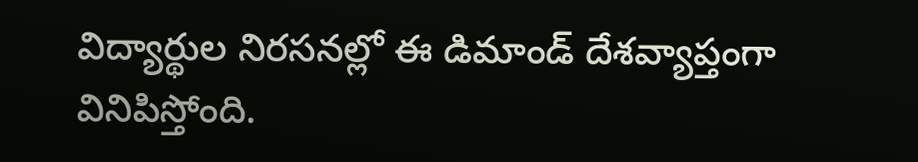విద్యార్థుల నిరసనల్లో ఈ డిమాండ్ దేశవ్యాప్తంగా వినిపిస్తోంది.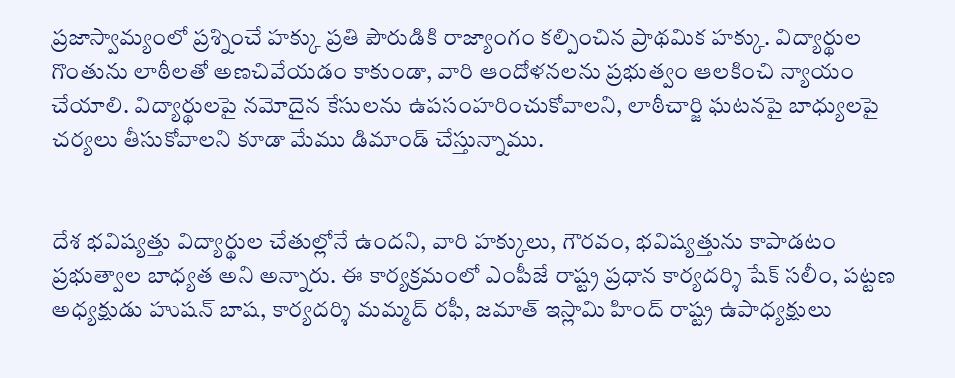ప్రజాస్వామ్యంలో ప్రశ్నించే హక్కు ప్రతి పౌరుడికి రాజ్యాంగం కల్పించిన ప్రాథమిక హక్కు. విద్యార్థుల గొంతును లాఠీలతో అణచివేయడం కాకుండా, వారి ఆందోళనలను ప్రభుత్వం ఆలకించి న్యాయం చేయాలి. విద్యార్థులపై నమోదైన కేసులను ఉపసంహరించుకోవాలని, లాఠీచార్జి ఘటనపై బాధ్యులపై చర్యలు తీసుకోవాలని కూడా మేము డిమాండ్ చేస్తున్నాము.


దేశ భవిష్యత్తు విద్యార్థుల చేతుల్లోనే ఉందని, వారి హక్కులు, గౌరవం, భవిష్యత్తును కాపాడటం ప్రభుత్వాల బాధ్యత అని అన్నారు. ఈ కార్యక్రమంలో ఎంపీజే రాష్ట్ర ప్రధాన కార్యదర్శి షేక్ సలీం, పట్టణ అధ్యక్షుడు హుషన్ బాష, కార్యదర్శి మమ్మద్ రఫీ, జమాత్ ఇస్లామి హింద్ రాష్ట్ర ఉపాధ్యక్షులు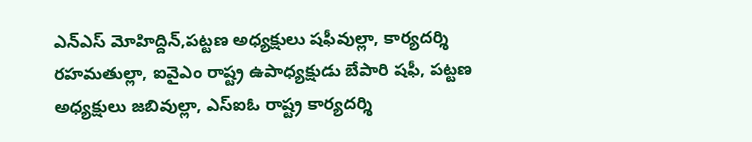ఎన్ఎస్ మోహిద్దిన్,పట్టణ అధ్యక్షులు షఫీవుల్లా, కార్యదర్శి రహమతుల్లా, ఐవైఎం రాష్ట్ర ఉపాధ్యక్షుడు బేపారి షఫీ, పట్టణ అధ్యక్షులు జబివుల్లా, ఎస్ఐఓ రాష్ట్ర కార్యదర్శి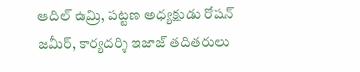ఆదిల్ ఉమ్రి, పట్టణ అధ్యక్షుడు రోషన్ జమీర్, కార్యదర్శి ఇజాజ్ తదితరులు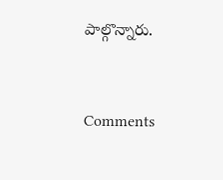పాల్గొన్నారు.


Comments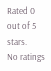Rated 0 out of 5 stars.
No ratings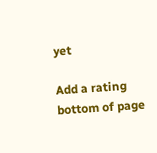yet

Add a rating
bottom of page